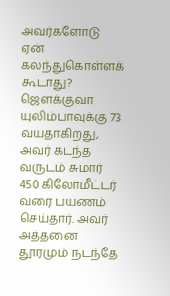அவர்களோடு ஏன் கலந்துகொள்ளக் கூடாது?
ஜௌக்குவா யுலிம்பாவுக்கு 73 வயதாகிறது, அவர் கடந்த வருடம் சுமார் 450 கிலோமீட்டர் வரை பயணம் செய்தார். அவர் அத்தனை தூரமும் நடந்தே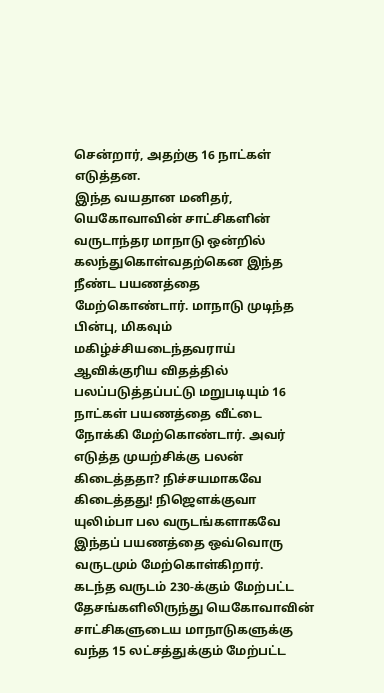சென்றார், அதற்கு 16 நாட்கள் எடுத்தன.
இந்த வயதான மனிதர், யெகோவாவின் சாட்சிகளின் வருடாந்தர மாநாடு ஒன்றில் கலந்துகொள்வதற்கென இந்த நீண்ட பயணத்தை மேற்கொண்டார். மாநாடு முடிந்த பின்பு, மிகவும் மகிழ்ச்சியடைந்தவராய் ஆவிக்குரிய விதத்தில் பலப்படுத்தப்பட்டு மறுபடியும் 16 நாட்கள் பயணத்தை வீட்டை நோக்கி மேற்கொண்டார். அவர் எடுத்த முயற்சிக்கு பலன் கிடைத்ததா? நிச்சயமாகவே கிடைத்தது! நிஜௌக்குவா யுலிம்பா பல வருடங்களாகவே இந்தப் பயணத்தை ஒவ்வொரு வருடமும் மேற்கொள்கிறார்.
கடந்த வருடம் 230-க்கும் மேற்பட்ட தேசங்களிலிருந்து யெகோவாவின் சாட்சிகளுடைய மாநாடுகளுக்கு வந்த 15 லட்சத்துக்கும் மேற்பட்ட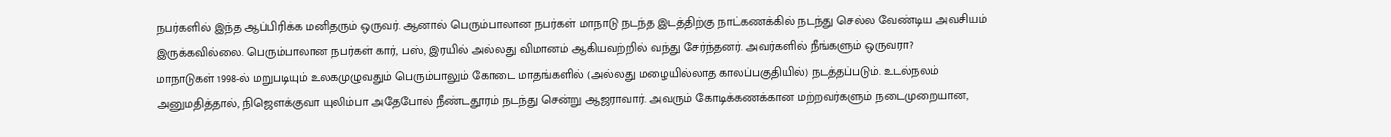நபர்களில் இந்த ஆப்பிரிக்க மனிதரும் ஒருவர். ஆனால் பெரும்பாலான நபர்கள் மாநாடு நடந்த இடத்திற்கு நாட்கணக்கில் நடந்து செல்ல வேண்டிய அவசியம் இருக்கவில்லை. பெரும்பாலான நபர்கள் கார், பஸ், இரயில் அல்லது விமானம் ஆகியவற்றில் வந்து சேர்ந்தனர். அவர்களில் நீங்களும் ஒருவரா?
மாநாடுகள் 1998-ல் மறுபடியும் உலகமுழுவதும் பெரும்பாலும் கோடை மாதங்களில் (அல்லது மழையில்லாத காலப்பகுதியில்) நடத்தப்படும். உடல்நலம் அனுமதித்தால், நிஜௌக்குவா யுலிம்பா அதேபோல் நீண்டதூரம் நடந்து சென்று ஆஜராவார். அவரும் கோடிக்கணக்கான மற்றவர்களும் நடைமுறையான,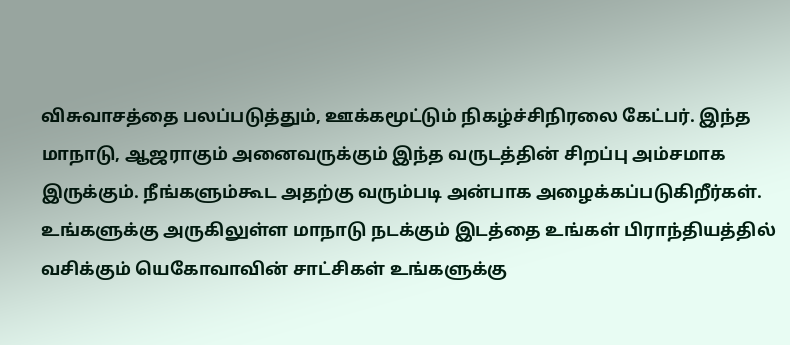விசுவாசத்தை பலப்படுத்தும், ஊக்கமூட்டும் நிகழ்ச்சிநிரலை கேட்பர். இந்த மாநாடு, ஆஜராகும் அனைவருக்கும் இந்த வருடத்தின் சிறப்பு அம்சமாக இருக்கும். நீங்களும்கூட அதற்கு வரும்படி அன்பாக அழைக்கப்படுகிறீர்கள். உங்களுக்கு அருகிலுள்ள மாநாடு நடக்கும் இடத்தை உங்கள் பிராந்தியத்தில் வசிக்கும் யெகோவாவின் சாட்சிகள் உங்களுக்கு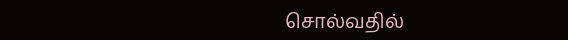சொல்வதில்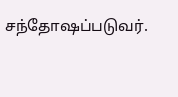சந்தோஷப்படுவர்.